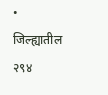• जिल्ह्यातील २९४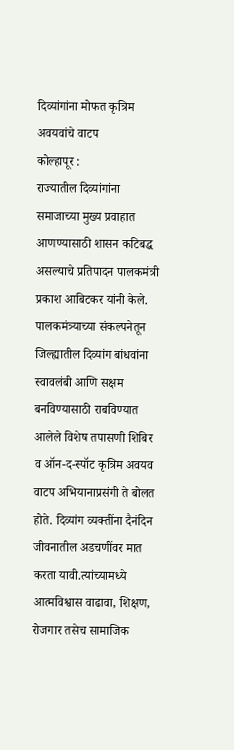दिव्यांगांना मोफत कृत्रिम अवयवांचे वाटप
कोल्हापूर :
राज्यातील दिव्यांगांना समाजाच्या मुख्य प्रवाहात आणण्यासाठी शासन कटिबद्ध असल्याचे प्रतिपादन पालकमंत्री प्रकाश आबिटकर यांनी केले.
पालकमंत्र्याच्या संकल्पनेतून जिल्ह्यातील दिव्यांग बांधवांना स्वावलंबी आणि सक्षम बनविण्यासाठी राबविण्यात आलेले विशेष तपासणी शिबिर व ऑन-द-स्पॉट कृत्रिम अवयव वाटप अभियानाप्रसंगी ते बोलत होते. दिव्यांग व्यक्तींना दैनंदिन जीवनातील अडचणींवर मात करता यावी.त्यांच्यामध्ये आत्मविश्वास वाढावा, शिक्षण, रोजगार तसेच सामाजिक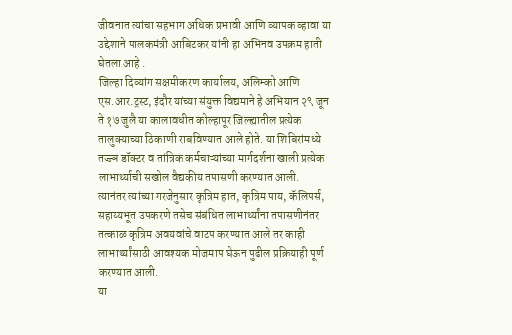जीवनात त्यांचा सहभाग अधिक प्रभावी आणि व्यापक व्हावा या उद्देशाने पालकमंत्री आबिटकर यांनी हा अभिनव उपक्रम हाती घेतला आहे .
जिल्हा दिव्यांग सक्षमीकरण कार्यालय, अलिम्को आणि एस.आर.ट्रस्ट, इंदौर यांच्या संयुक्त विद्यमाने हे अभियान २९ जून ते १७ जुलै या कालावधीत कोल्हापूर जिल्ह्यातील प्रत्येक तालुक्याच्या ठिकाणी राबविण्यात आले होते. या शिबिरांमध्ये तज्ज्ञ डॉक्टर व तांत्रिक कर्मचाऱ्यांच्या मार्गदर्शना खाली प्रत्येक लाभार्थ्याची सखोल वैद्यकीय तपासणी करण्यात आली.
त्यानंतर त्यांच्या गरजेनुसार कृत्रिम हात, कृत्रिम पाय, कॅलिपर्स, सहाय्यभूत उपकरणे तसेच संबंधित लाभार्थ्यांना तपासणीनंतर तत्काळ कृत्रिम अवयवांचे वाटप करण्यात आले तर काही लाभार्थ्यांसाठी आवश्यक मोजमाप घेऊन पुढील प्रक्रियाही पूर्ण करण्यात आली.
या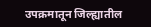उपक्रमातून जिल्ह्यातील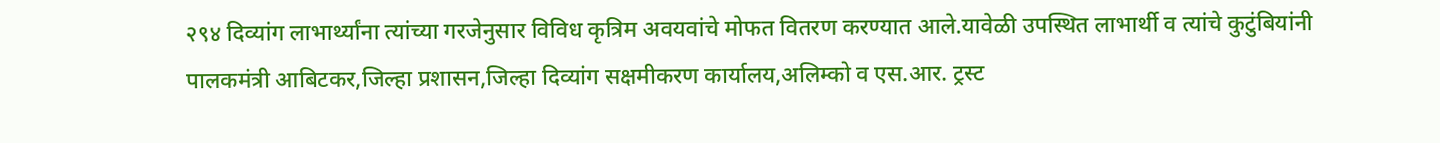२९४ दिव्यांग लाभार्थ्यांना त्यांच्या गरजेनुसार विविध कृत्रिम अवयवांचे मोफत वितरण करण्यात आले.यावेळी उपस्थित लाभार्थी व त्यांचे कुटुंबियांनी पालकमंत्री आबिटकर,जिल्हा प्रशासन,जिल्हा दिव्यांग सक्षमीकरण कार्यालय,अलिम्को व एस.आर. ट्रस्ट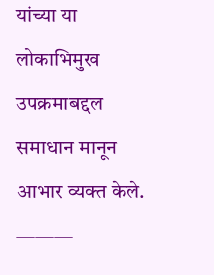यांच्या या लोकाभिमुख उपक्रमाबद्दल समाधान मानून आभार व्यक्त केले.
———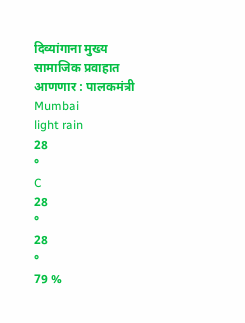दिव्यांगाना मुख्य सामाजिक प्रवाहात आणणार : पालकमंत्री
Mumbai
light rain
28
°
C
28
°
28
°
79 %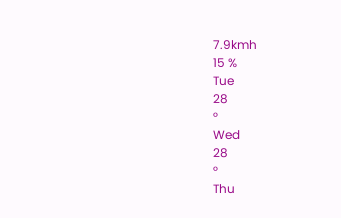7.9kmh
15 %
Tue
28
°
Wed
28
°
Thu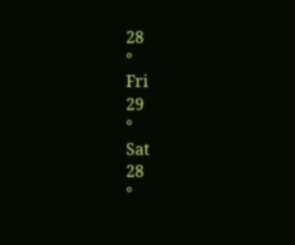28
°
Fri
29
°
Sat
28
°